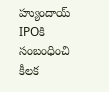హ్యుందాయ్ IPOకి సంబంధించి కీలక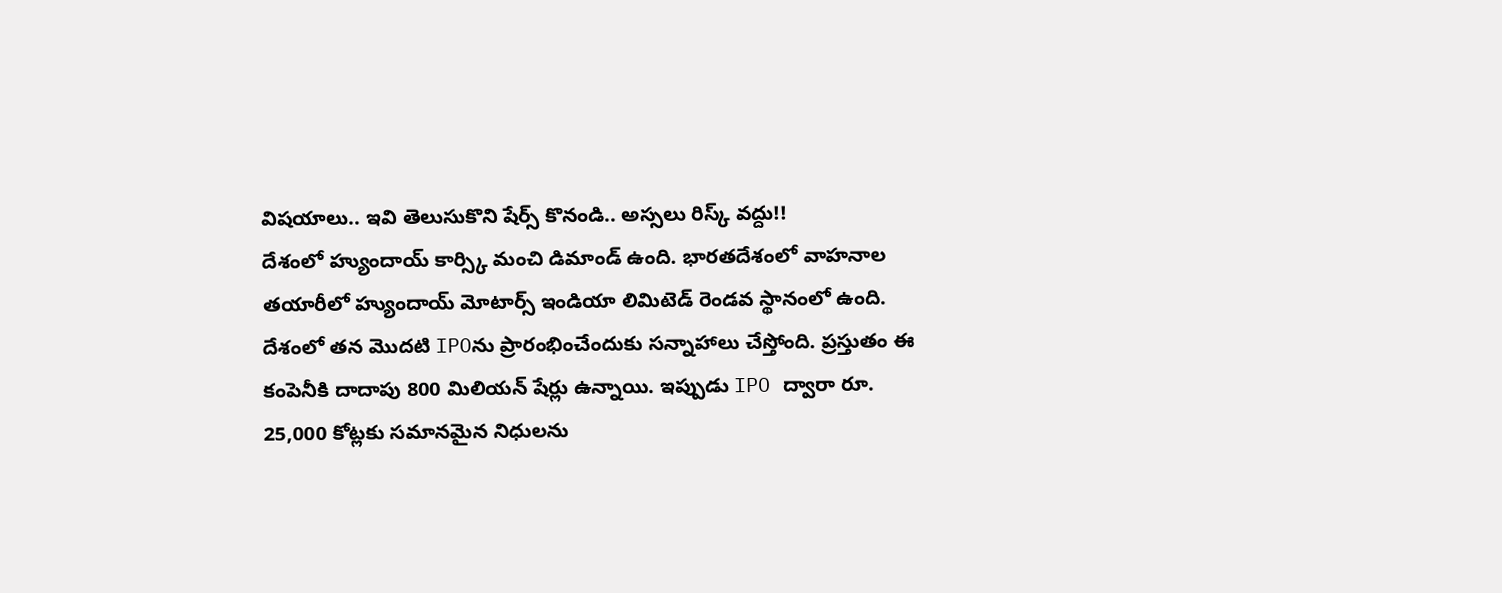విషయాలు.. ఇవి తెలుసుకొని షేర్స్ కొనండి.. అస్సలు రిస్క్ వద్దు!!
దేశంలో హ్యుందాయ్ కార్స్కి మంచి డిమాండ్ ఉంది. భారతదేశంలో వాహనాల తయారీలో హ్యుందాయ్ మోటార్స్ ఇండియా లిమిటెడ్ రెండవ స్థానంలో ఉంది. దేశంలో తన మొదటి IPOను ప్రారంభించేందుకు సన్నాహాలు చేస్తోంది. ప్రస్తుతం ఈ కంపెనీకి దాదాపు 800 మిలియన్ షేర్లు ఉన్నాయి. ఇప్పుడు IPO ద్వారా రూ. 25,000 కోట్లకు సమానమైన నిధులను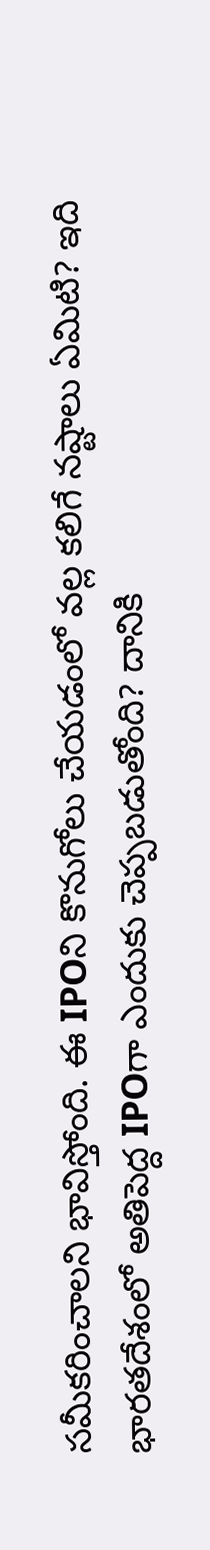సమీకరించాలని భావిస్తోంది. ఈ IPOని కొనుగోలు చేయడంలో వల్ల కలిగే నష్టాలు ఏమిటి? ఇది భారతదేశంలో అతిపెద్ద IPOగా ఎందుకు చెప్పబడుతోంది? దానికి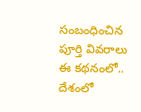సంబంధించిన పూర్తి వివరాలు ఈ కథనంలో..
దేశంలో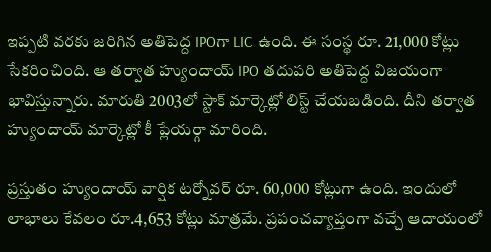ఇప్పటి వరకు జరిగిన అతిపెద్ద IPOగా LIC ఉంది. ఈ సంస్థ రూ. 21,000 కోట్లు సేకరించింది. ఆ తర్వాత హ్యుందాయ్ IPO తదుపరి అతిపెద్ద విజయంగా భావిస్తున్నారు. మారుతి 2003లో స్టాక్ మార్కెట్లో లిస్ట్ చేయబడింది. దీని తర్వాత హ్యుందాయ్ మార్కెట్లో కీ ప్లేయర్గా మారింది.

ప్రస్తుతం హ్యుందాయ్ వార్షిక టర్నోవర్ రూ. 60,000 కోట్లుగా ఉంది. ఇందులో లాభాలు కేవలం రూ.4,653 కోట్లు మాత్రమే. ప్రపంచవ్యాప్తంగా వచ్చే ఆదాయంలో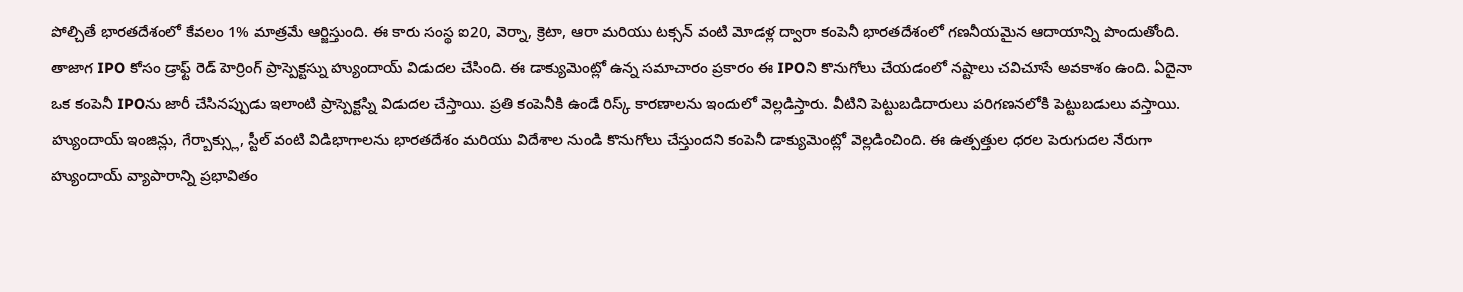పోల్చితే భారతదేశంలో కేవలం 1% మాత్రమే ఆర్జిస్తుంది. ఈ కారు సంస్థ ఐ20, వెర్నా, క్రెటా, ఆరా మరియు టక్సన్ వంటి మోడళ్ల ద్వారా కంపెనీ భారతదేశంలో గణనీయమైన ఆదాయాన్ని పొందుతోంది.
తాజాగ IPO కోసం డ్రాఫ్ట్ రెడ్ హెర్రింగ్ ప్రాస్పెక్టస్ను హ్యుందాయ్ విడుదల చేసింది. ఈ డాక్యుమెంట్లో ఉన్న సమాచారం ప్రకారం ఈ IPOని కొనుగోలు చేయడంలో నష్టాలు చవిచూసే అవకాశం ఉంది. ఏదైనా ఒక కంపెనీ IPOను జారీ చేసినప్పుడు ఇలాంటి ప్రాస్పెక్టస్ని విడుదల చేస్తాయి. ప్రతి కంపెనీకి ఉండే రిస్క్ కారణాలను ఇందులో వెల్లడిస్తారు. వీటిని పెట్టుబడిదారులు పరిగణనలోకి పెట్టుబడులు వస్తాయి.
హ్యుందాయ్ ఇంజిన్లు, గేర్బాక్స్లు, స్టీల్ వంటి విడిభాగాలను భారతదేశం మరియు విదేశాల నుండి కొనుగోలు చేస్తుందని కంపెనీ డాక్యుమెంట్లో వెల్లడించింది. ఈ ఉత్పత్తుల ధరల పెరుగుదల నేరుగా హ్యుందాయ్ వ్యాపారాన్ని ప్రభావితం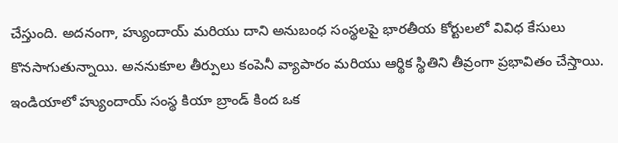చేస్తుంది. అదనంగా, హ్యుందాయ్ మరియు దాని అనుబంధ సంస్థలపై భారతీయ కోర్టులలో వివిధ కేసులు కొనసాగుతున్నాయి. అననుకూల తీర్పులు కంపెనీ వ్యాపారం మరియు ఆర్థిక స్థితిని తీవ్రంగా ప్రభావితం చేస్తాయి.
ఇండియాలో హ్యుందాయ్ సంస్థ కియా బ్రాండ్ కింద ఒక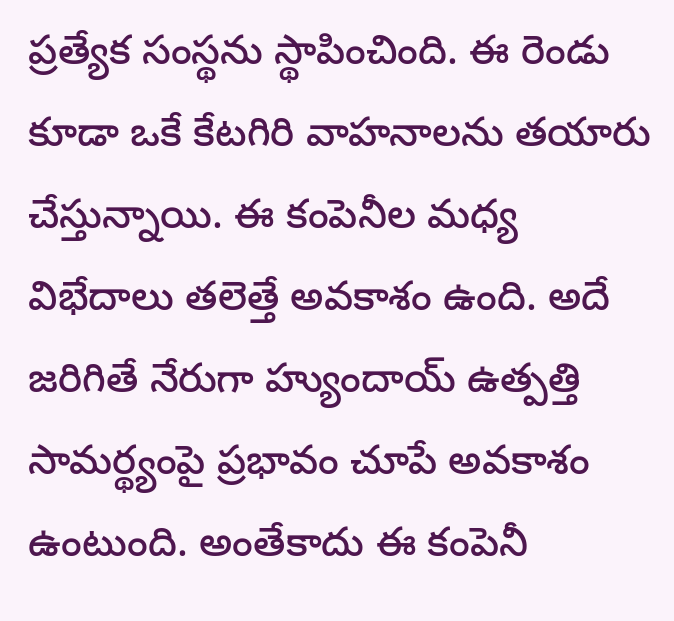ప్రత్యేక సంస్థను స్థాపించింది. ఈ రెండు కూడా ఒకే కేటగిరి వాహనాలను తయారు చేస్తున్నాయి. ఈ కంపెనీల మధ్య విభేదాలు తలెత్తే అవకాశం ఉంది. అదే జరిగితే నేరుగా హ్యుందాయ్ ఉత్పత్తి సామర్థ్యంపై ప్రభావం చూపే అవకాశం ఉంటుంది. అంతేకాదు ఈ కంపెనీ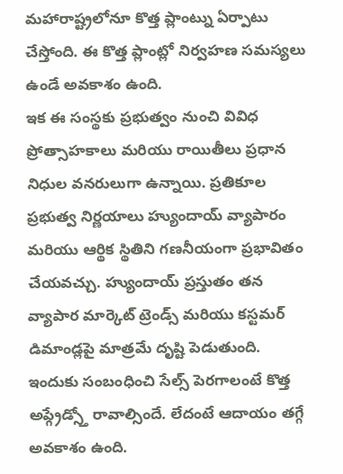మహారాష్ట్రలోనూ కొత్త ప్లాంట్ను ఏర్పాటు చేస్తోంది. ఈ కొత్త ప్లాంట్లో నిర్వహణ సమస్యలు ఉండే అవకాశం ఉంది.
ఇక ఈ సంస్థకు ప్రభుత్వం నుంచి వివిధ ప్రోత్సాహకాలు మరియు రాయితీలు ప్రధాన నిధుల వనరులుగా ఉన్నాయి. ప్రతికూల ప్రభుత్వ నిర్ణయాలు హ్యుందాయ్ వ్యాపారం మరియు ఆర్థిక స్థితిని గణనీయంగా ప్రభావితం చేయవచ్చు. హ్యుందాయ్ ప్రస్తుతం తన వ్యాపార మార్కెట్ ట్రెండ్స్ మరియు కస్టమర్ డిమాండ్లపై మాత్రమే దృష్టి పెడుతుంది. ఇందుకు సంబంధించి సేల్స్ పెరగాలంటే కొత్త అప్గ్రేడ్స్తో రావాల్సిందే. లేదంటే ఆదాయం తగ్గే అవకాశం ఉంది.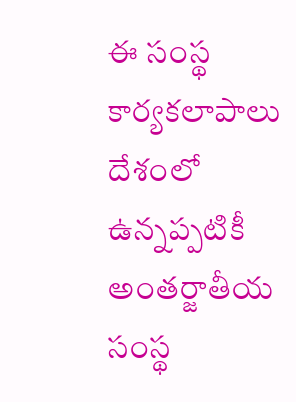ఈ సంస్థ కార్యకలాపాలు దేశంలో ఉన్నప్పటికీ అంతర్జాతీయ సంస్థ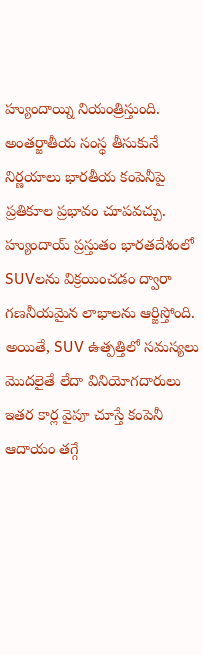హ్యుందాయ్ని నియంత్రిస్తుంది. అంతర్జాతీయ సంస్థ తీసుకునే నిర్ణయాలు భారతీయ కంపెనీపై ప్రతికూల ప్రభావం చూపవచ్చు. హ్యుందాయ్ ప్రస్తుతం భారతదేశంలో SUVలను విక్రయించడం ద్వారా గణనీయమైన లాభాలను ఆర్జిస్తోంది. అయితే, SUV ఉత్పత్తిలో సమస్యలు మొదలైతే లేదా వినియోగదారులు ఇతర కార్ల వైపూ చూస్తే కంపెనీ ఆదాయం తగ్గే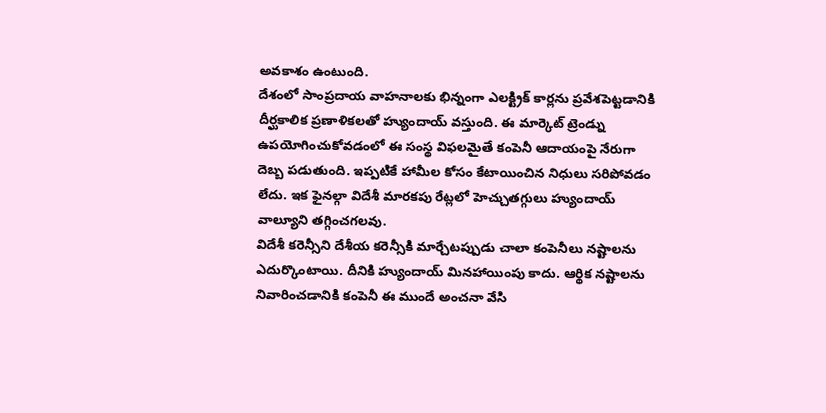అవకాశం ఉంటుంది.
దేశంలో సాంప్రదాయ వాహనాలకు భిన్నంగా ఎలక్ట్రిక్ కార్లను ప్రవేశపెట్టడానికి దీర్ఘకాలిక ప్రణాళికలతో హ్యుందాయ్ వస్తుంది. ఈ మార్కెట్ ట్రెండ్ను ఉపయోగించుకోవడంలో ఈ సంస్థ విఫలమైతే కంపెనీ ఆదాయంపై నేరుగా దెబ్బ పడుతుంది. ఇప్పటికే హామీల కోసం కేటాయించిన నిధులు సరిపోవడం లేదు. ఇక ఫైనల్గా విదేశీ మారకపు రేట్లలో హెచ్చుతగ్గులు హ్యుందాయ్ వాల్యూని తగ్గించగలవు.
విదేశీ కరెన్సీని దేశీయ కరెన్సీకి మార్చేటప్పుడు చాలా కంపెనీలు నష్టాలను ఎదుర్కొంటాయి. దీనికి హ్యుందాయ్ మినహాయింపు కాదు. ఆర్థిక నష్టాలను నివారించడానికి కంపెనీ ఈ ముందే అంచనా వేసి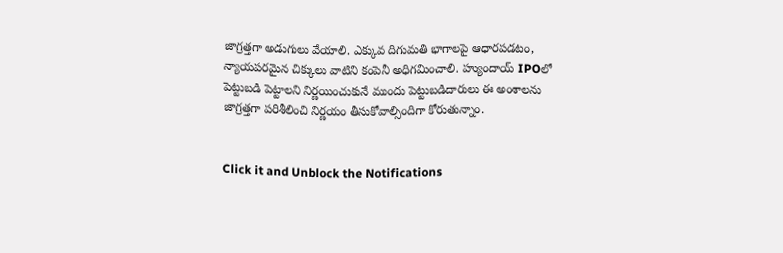జాగ్రత్తగా అడుగులు వేయాలి. ఎక్కువ దిగుమతి భాగాలపై ఆధారపడటం, న్యాయపరమైన చిక్కులు వాటిని కంపెనీ అధిగమించాలి. హ్యుందాయ్ IPOలో పెట్టుబడి పెట్టాలని నిర్ణయించుకునే ముందు పెట్టుబడిదారులు ఈ అంశాలను జాగ్రత్తగా పరిశీలించి నిర్ణయం తీసుకోవాల్సిందిగా కోరుతున్నాం.


Click it and Unblock the Notifications